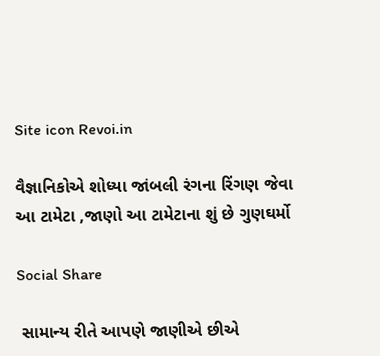Site icon Revoi.in

વૈજ્ઞાનિકોએ શોધ્યા જાંબલી રંગના રિંગણ જેવા આ ટામેટા ,જાણો આ ટામેટાના શું છે ગુણઘર્મો

Social Share

 સામાન્ય રીતે આપણે જાણીએ છીએ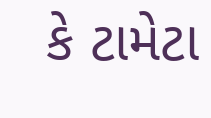કે ટામેટા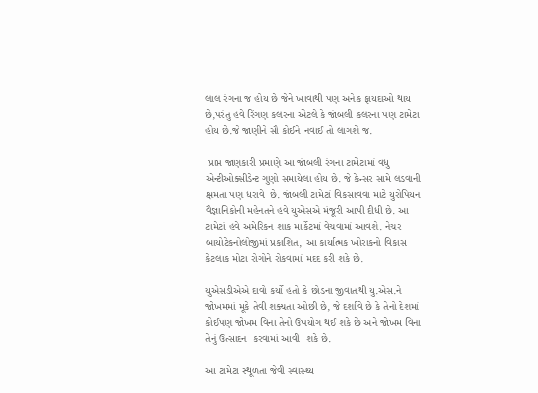લાલ રંગના જ હોય છે જેને ખાવાથી પણ અનેક ફાયદાઓ થાય છે,પરંતુ હવે રિંગણ કલરના એટલે કે જાંબલી કલરના પણ ટામેટા હોય છે.જે જાણીને સૌ કોઈને નવાઈ તો લાગશે જ.

 પ્રાપ્ત જાણકારી પ્રમાણે આ જાંબલી રંગના ટામેટામાં વધુ એન્ટીઓક્સીડેન્ટ ગુણો સમાયેલા હોય છે. જે કેન્સર સામે લડવાની ક્ષમતા પણ ધરાવે  છે. જાંબલી ટામેટાં વિકસાવવા માટે યુરોપિયન વૈજ્ઞાનિકોની મહેનતને હવે યુએસએ મંજૂરી આપી દીધી છે. આ ટામેટાં હવે અમેરિકન શાક માર્કેટમાં વેચવામાં આવશે. નેચર બાયોટેકનોલોજીમાં પ્રકાશિત, આ કાર્યાત્મક ખોરાકનો વિકાસ કેટલાક મોટા રોગોને રોકવામાં મદદ કરી શકે છે.

યુએસડીએએ દાવો કર્યો હતો કે છોડના જીવાતથી યુ.એસ.ને જોખમમાં મૂકે તેવી શક્યતા ઓછી છે, જે દર્શાવે છે કે તેનો દેશમાં કોઈપણ જોખમ વિના તેનો ઉપયોગ થઈ શકે છે અને જોખમ વિના  તેનું ઉત્સાદન  કરવામાં આવી  શકે છે.

આ ટામેટા સ્થૂળતા જેવી સ્વાસ્થ્ય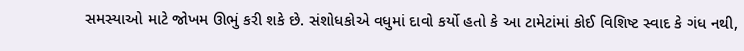સમસ્યાઓ માટે જોખમ ઊભું કરી શકે છે. સંશોધકોએ વધુમાં દાવો કર્યો હતો કે આ ટામેટાંમાં કોઈ વિશિષ્ટ સ્વાદ કે ગંધ નથી,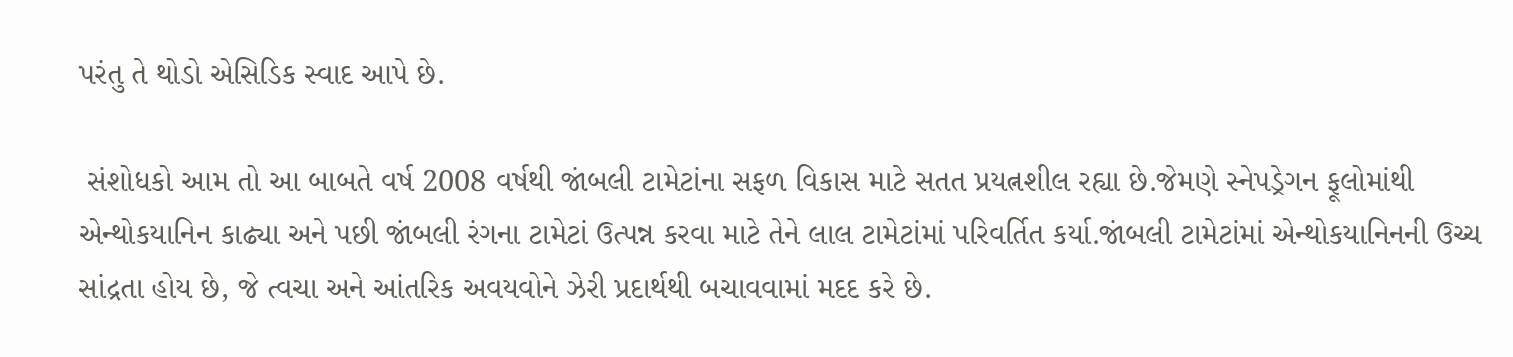પરંતુ તે થોડો એસિડિક સ્વાદ આપે છે.

 સંશોધકો આમ તો આ બાબતે વર્ષ 2008 વર્ષથી જાંબલી ટામેટાંના સફળ વિકાસ માટે સતત પ્રયત્નશીલ રહ્યા છે.જેમણે સ્નેપડ્રેગન ફૂલોમાંથી એન્થોકયાનિન કાઢ્યા અને પછી જાંબલી રંગના ટામેટાં ઉત્પન્ન કરવા માટે તેને લાલ ટામેટાંમાં પરિવર્તિત કર્યા.જાંબલી ટામેટાંમાં એન્થોકયાનિનની ઉચ્ચ સાંદ્રતા હોય છે, જે ત્વચા અને આંતરિક અવયવોને ઝેરી પ્રદાર્થથી બચાવવામાં મદદ કરે છે.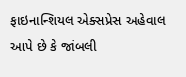ફાઇનાન્શિયલ એક્સપ્રેસ અહેવાલ આપે છે કે જાંબલી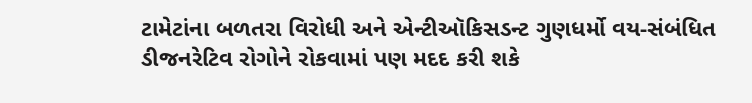ટામેટાંના બળતરા વિરોધી અને એન્ટીઑકિસડન્ટ ગુણધર્મો વય-સંબંધિત ડીજનરેટિવ રોગોને રોકવામાં પણ મદદ કરી શકે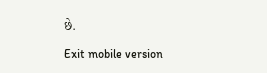છે.

Exit mobile version